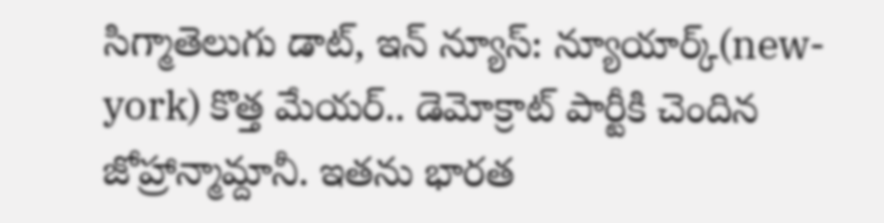సిగ్మాతెలుగు డాట్, ఇన్ న్యూస్: న్యూయార్క్(new-york) కొత్త మేయర్.. డెమోక్రాట్ పార్టీకి చెందిన జోహ్రాన్మామ్దానీ. ఇతను భారత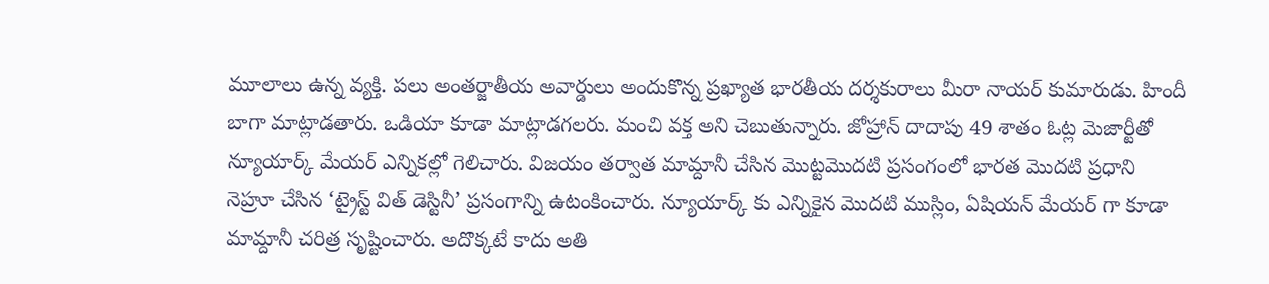మూలాలు ఉన్న వ్యక్తి. పలు అంతర్జాతీయ అవార్డులు అందుకొన్న ప్రఖ్యాత భారతీయ దర్శకురాలు మీరా నాయర్ కుమారుడు. హిందీ బాగా మాట్లాడతారు. ఒడియా కూడా మాట్లాడగలరు. మంచి వక్త అని చెబుతున్నారు. జోహ్రాన్ దాదాపు 49 శాతం ఓట్ల మెజార్టీతో న్యూయార్క్ మేయర్ ఎన్నికల్లో గెలిచారు. విజయం తర్వాత మామ్దానీ చేసిన మొట్టమొదటి ప్రసంగంలో భారత మొదటి ప్రధాని నెహ్రూ చేసిన ‘ట్రైస్ట్ విత్ డెస్టినీ’ ప్రసంగాన్ని ఉటంకించారు. న్యూయార్క్ కు ఎన్నికైన మొదటి ముస్లిం, ఏషియన్ మేయర్ గా కూడా మామ్దానీ చరిత్ర సృష్టించారు. అదొక్కటే కాదు అతి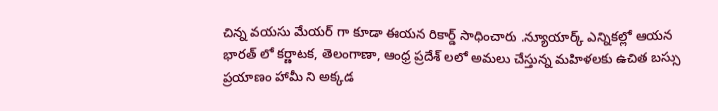చిన్న వయసు మేయర్ గా కూడా ఈయన రికార్డ్ సాధించారు .న్యూయార్క్ ఎన్నికల్లో ఆయన భారత్ లో కర్ణాటక, తెలంగాణా, ఆంధ్ర ప్రదేశ్ లలో అమలు చేస్తున్న మహిళలకు ఉచిత బస్సు ప్రయాణం హామీ ని అక్కడ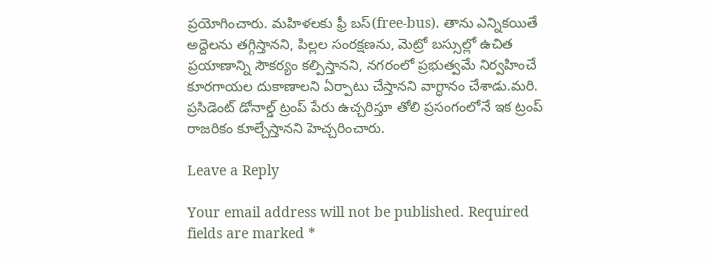ప్రయోగించారు. మహిళలకు ఫ్రీ బస్(free-bus). తాను ఎన్నికయితే అద్దెలను తగ్గిస్తానని, పిల్లల సంరక్షణను, మెట్రో బస్సుల్లో ఉచిత ప్రయాణాన్ని సౌకర్యం కల్పిస్తానని, నగరంలో ప్రభుత్వమే నిర్వహించే కూరగాయల దుకాణాలని ఏర్పాటు చేస్తానని వాగ్ధానం చేశాడు.మరి. ప్రసిడెంట్ డోనాల్డ్ ట్రంప్ పేరు ఉచ్చరిస్తూ తోలి ప్రసంగంలోనే ఇక ట్రంప్ రాజరికం కూల్చేస్తానని హెచ్చరించారు.

Leave a Reply

Your email address will not be published. Required fields are marked *